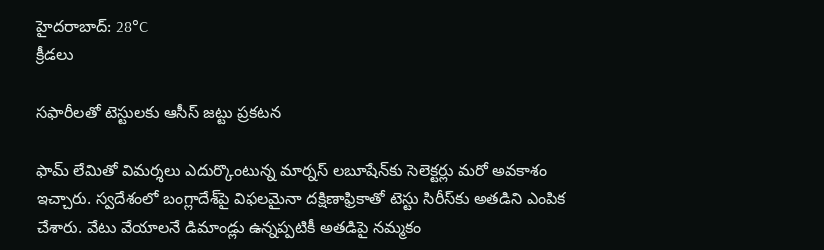హైదరాబాద్: 28°C
క్రీడలు

సఫారీలతో టెస్టులకు ఆసీస్ జట్టు ప్రకటన

ఫామ్ లేమితో విమర్శలు ఎదుర్కొంటున్న మార్నస్ లబూషేన్‌కు సెలెక్టర్లు మరో అవకాశం ఇచ్చారు. స్వదేశంలో బంగ్లాదేశ్‌పై విఫలమైనా దక్షిణాఫ్రికాతో టెస్టు సిరీస్‌కు అతడిని ఎంపిక చేశారు. వేటు వేయాలనే డిమాండ్లు ఉన్నప్పటికీ అతడిపై నమ్మకం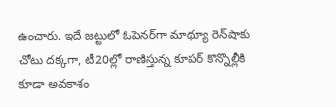ఉంచారు. ఇదే జట్టులో ఓపెనర్‌గా మాథ్యూ రెన్‌షాకు చోటు దక్కగా, టీ20ల్లో రాణిస్తున్న కూపర్ కొన్నొల్లీకి కూడా అవకాశం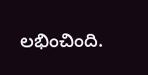లభించింది.